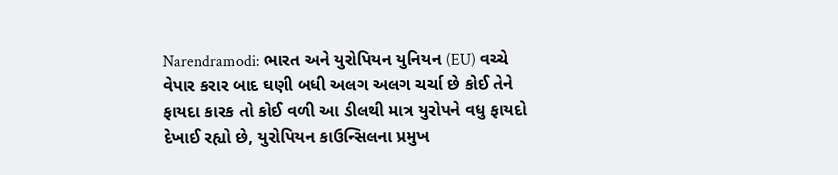Narendramodi: ભારત અને યુરોપિયન યુનિયન (EU) વચ્ચે વેપાર કરાર બાદ ઘણી બધી અલગ અલગ ચર્ચા છે કોઈ તેને ફાયદા કારક તો કોઈ વળી આ ડીલથી માત્ર યુરોપને વધુ ફાયદો દેખાઈ રહ્યો છે, યુરોપિયન કાઉન્સિલના પ્રમુખ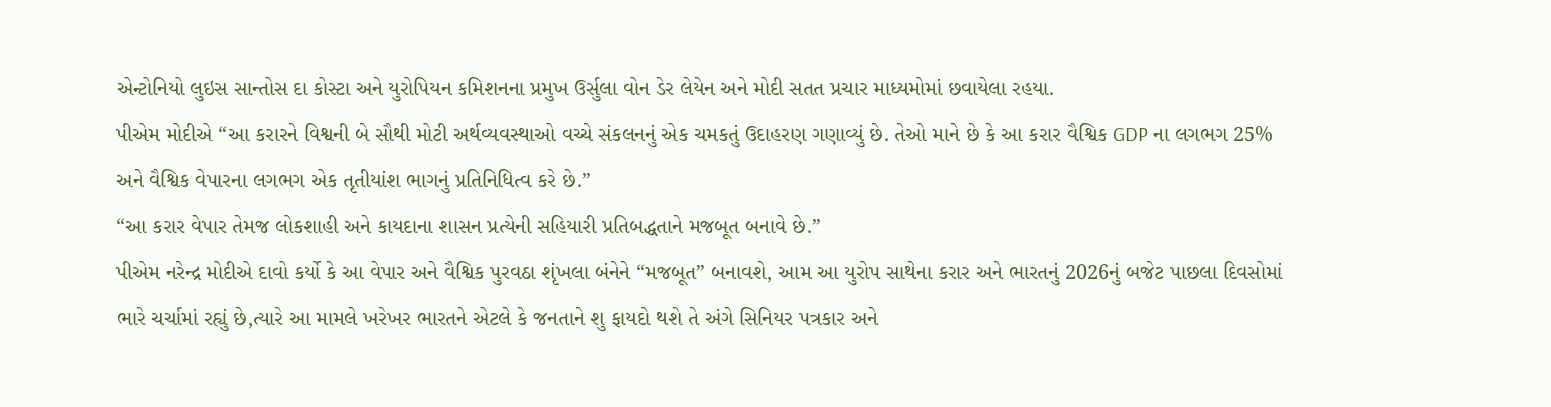એન્ટોનિયો લુઇસ સાન્તોસ દા કોસ્ટા અને યુરોપિયન કમિશનના પ્રમુખ ઉર્સુલા વોન ડેર લેયેન અને મોદી સતત પ્રચાર માધ્યમોમાં છવાયેલા રહયા.
પીએમ મોદીએ “આ કરારને વિશ્વની બે સૌથી મોટી અર્થવ્યવસ્થાઓ વચ્ચે સંકલનનું એક ચમકતું ઉદાહરણ ગણાવ્યું છે. તેઓ માને છે કે આ કરાર વૈશ્વિક GDP ના લગભગ 25% અને વૈશ્વિક વેપારના લગભગ એક તૃતીયાંશ ભાગનું પ્રતિનિધિત્વ કરે છે.”
“આ કરાર વેપાર તેમજ લોકશાહી અને કાયદાના શાસન પ્રત્યેની સહિયારી પ્રતિબદ્ધતાને મજબૂત બનાવે છે.”
પીએમ નરેન્દ્ર મોદીએ દાવો કર્યો કે આ વેપાર અને વૈશ્વિક પુરવઠા શૃંખલા બંનેને “મજબૂત” બનાવશે, આમ આ યુરોપ સાથેના કરાર અને ભારતનું 2026નું બજેટ પાછલા દિવસોમાં ભારે ચર્ચામાં રહ્યું છે,ત્યારે આ મામલે ખરેખર ભારતને એટલે કે જનતાને શુ ફાયદો થશે તે અંગે સિનિયર પત્રકાર અને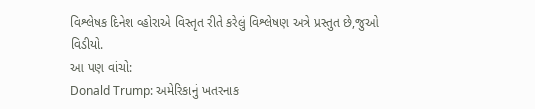વિશ્લેષક દિનેશ વ્હોરાએ વિસ્તૃત રીતે કરેલું વિશ્લેષણ અત્રે પ્રસ્તુત છે,જુઓ વિડીયો.
આ પણ વાંચો:
Donald Trump: અમેરિકાનું ખતરનાક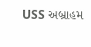USS અબ્રાહમ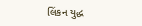લિંકન યુદ્ધ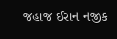જહાજ ઈરાન નજીક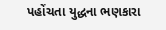પહોંચતા યુદ્ધના ભણકારા